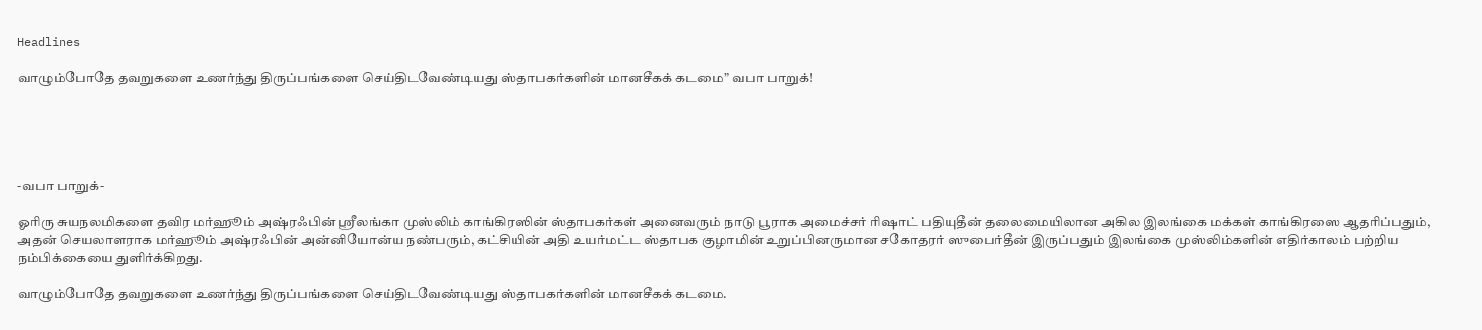Headlines

வாழும்போதே தவறுகளை உணர்ந்து திருப்பங்களை செய்திடவேண்டியது ஸ்தாபகர்களின் மானசீகக் கடமை” வபா பாறுக்!





-வபா பாறுக்-

ஓரிரு சுயநலமிகளை தவிர மர்ஹூம் அஷ்ரஃபின் ஸ்ரீலங்கா முஸ்லிம் காங்கிரஸின் ஸ்தாபகர்கள் அனைவரும் நாடு பூராக அமைச்சர் ரிஷாட் பதியுதீன் தலைமையிலான அகில இலங்கை மக்கள் காங்கிரஸை ஆதரிப்பதும்,
அதன் செயலாளராக மர்ஹூம் அஷ்ரஃபின் அன்னியோன்ய நண்பரும், கட்சியின் அதி உயர்மட்ட ஸ்தாபக குழாமின் உறுப்பினருமான சகோதரர் ஸுபைர்தீன் இருப்பதும் இலங்கை முஸ்லிம்களின் எதிர்காலம் பற்றிய நம்பிக்கையை துளிர்க்கிறது.

வாழும்போதே தவறுகளை உணர்ந்து திருப்பங்களை செய்திடவேண்டியது ஸ்தாபகர்களின் மானசீகக் கடமை.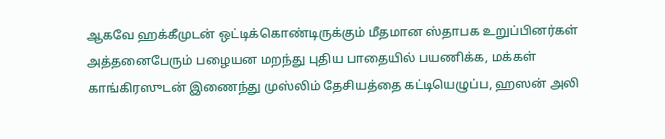ஆகவே ஹக்கீமுடன் ஒட்டிக்கொண்டிருக்கும் மீதமான ஸ்தாபக உறுப்பினர்கள் அத்தனைபேரும் பழையன மறந்து புதிய பாதையில் பயணிக்க, மக்கள் காங்கிரஸுடன் இணைந்து முஸ்லிம் தேசியத்தை கட்டியெழுப்ப, ஹஸன் அலி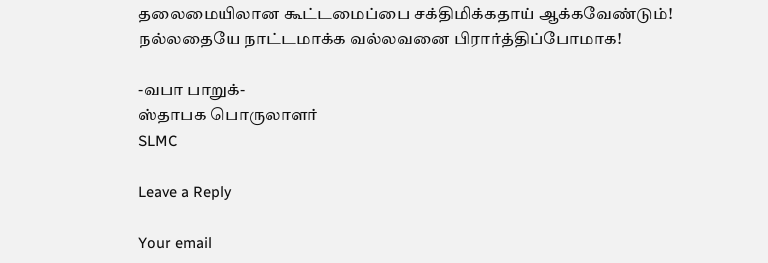தலைமையிலான கூட்டமைப்பை சக்திமிக்கதாய் ஆக்கவேண்டும்!
நல்லதையே நாட்டமாக்க வல்லவனை பிரார்த்திப்போமாக!

-வபா பாறுக்-
ஸ்தாபக பொருலாளர்
SLMC

Leave a Reply

Your email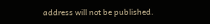address will not be published.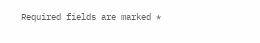Required fields are marked *